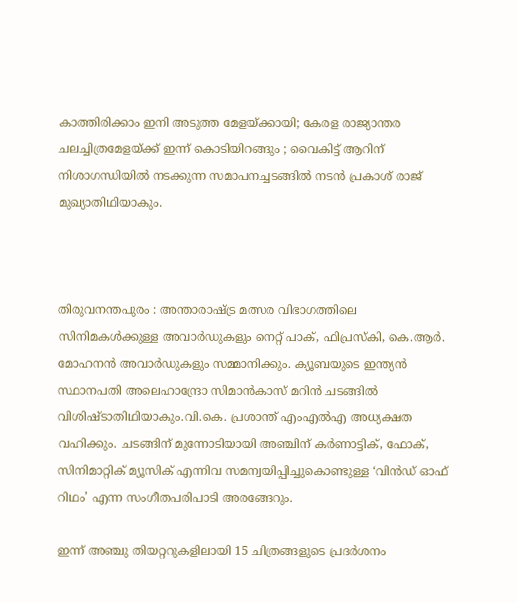കാത്തിരിക്കാം ഇനി അടുത്ത മേളയ്ക്കായി; കേരള രാജ്യാന്തര ചലച്ചിത്രമേളയ്ക്ക് ഇന്ന് കൊടിയിറങ്ങും ; വൈകിട്ട് ആറിന് നിശാഗന്ധിയില്‍ നടക്കുന്ന സമാപനച്ചടങ്ങില്‍ നടന്‍ പ്രകാശ് രാജ് മുഖ്യാതിഥിയാകും.



തിരുവനന്തപുരം : അന്താരാഷ്ട്ര മത്സര വിഭാഗത്തിലെ സിനിമകള്‍ക്കുള്ള അവാര്‍ഡുകളും നെറ്റ് പാക്, ഫിപ്രസ്‌കി, കെ.ആര്‍. മോഹനന്‍ അവാര്‍ഡുകളും സമ്മാനിക്കും. ക്യൂബയുടെ ഇന്ത്യന്‍ സ്ഥാനപതി അലെഹാന്ദ്രോ സിമാന്‍കാസ് മറിന്‍ ചടങ്ങില്‍ വിശിഷ്ടാതിഥിയാകും.വി.കെ. പ്രശാന്ത് എംഎല്‍എ അ‌ധ്യക്ഷത വഹിക്കും. ചടങ്ങിന് മുന്നോടിയായി അഞ്ചിന് കര്‍ണാട്ടിക്, ഫോക്, സിനിമാറ്റിക് മ്യൂസിക് എന്നിവ സമന്വയിപ്പിച്ചുകൊണ്ടുള്ള ‘വിന്‍ഡ് ഓഫ് റിഥം’ എന്ന സംഗീതപരിപാടി അരങ്ങേറും.

ഇന്ന് അ‌ഞ്ചു തിയറ്ററുകളിലായി 15 ചിത്രങ്ങളുടെ പ്രദര്‍ശനം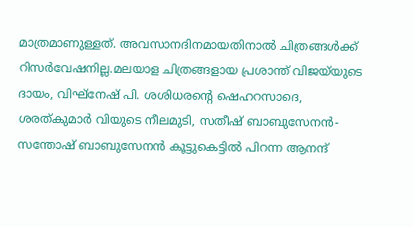മാത്രമാണുള്ളത്. അ‌വസാനദിനമായതിനാല്‍ ചിത്രങ്ങള്‍ക്ക് റിസര്‍വേഷനില്ല.മലയാള ചിത്രങ്ങളായ പ്രശാന്ത് വിജയ്‌യുടെ ദായം, വിഘ്നേഷ് പി. ശശിധരന്‍റെ ഷെഹറസാദെ, ശരത്കുമാര്‍ വിയുടെ നീലമുടി, സതീഷ് ബാബുസേനൻ- സന്തോഷ് ബാബുസേനൻ കൂട്ടുകെട്ടില്‍ പിറന്ന ആനന്ദ്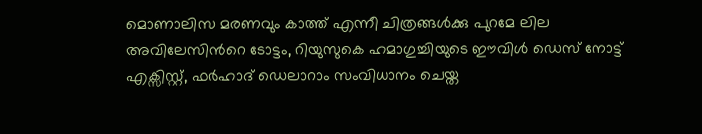മൊണാലിസ മരണവും കാത്ത്‌ എന്നീ ചിത്രങ്ങള്‍ക്കു പുറമേ ലില അവിലേസിന്‍റെ ടോട്ടം, റിയുസുകെ ഹമാഗുച്ചിയുടെ ഈവിള്‍ ഡെസ് നോട്ട് എക്സിസ്റ്റ്, ഫര്‍ഹാദ് ഡെലാറാം സംവിധാനം ചെയ്ത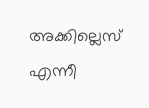അ‌ക്കില്ലെസ് എന്നീ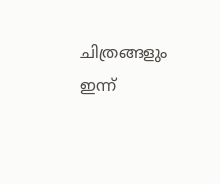ചിത്രങ്ങളും ഇന്ന്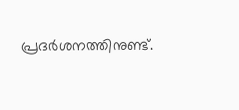പ്രദര്‍ശനത്തിനുണ്ട്.